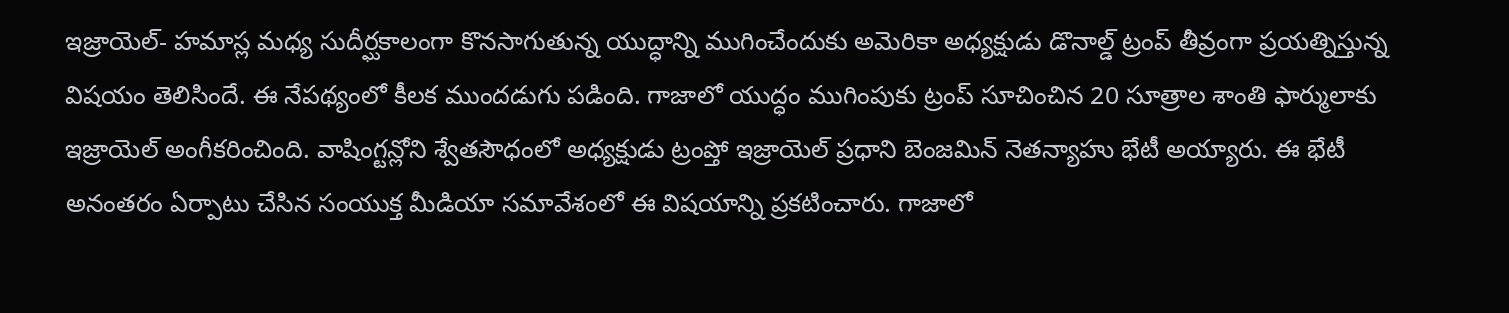ఇజ్రాయెల్- హమాస్ల మధ్య సుదీర్ఘకాలంగా కొనసాగుతున్న యుద్ధాన్ని ముగించేందుకు అమెరికా అధ్యక్షుడు డొనాల్డ్ ట్రంప్ తీవ్రంగా ప్రయత్నిస్తున్న విషయం తెలిసిందే. ఈ నేపథ్యంలో కీలక ముందడుగు పడింది. గాజాలో యుద్ధం ముగింపుకు ట్రంప్ సూచించిన 20 సూత్రాల శాంతి ఫార్ములాకు ఇజ్రాయెల్ అంగీకరించింది. వాషింగ్టన్లోని శ్వేతసౌధంలో అధ్యక్షుడు ట్రంప్తో ఇజ్రాయెల్ ప్రధాని బెంజమిన్ నెతన్యాహు భేటీ అయ్యారు. ఈ భేటీ అనంతరం ఏర్పాటు చేసిన సంయుక్త మీడియా సమావేశంలో ఈ విషయాన్ని ప్రకటించారు. గాజాలో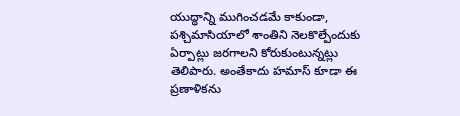యుద్ధాన్ని ముగించడమే కాకుండా, పశ్చిమాసియాలో శాంతిని నెలకొల్పేందుకు ఏర్పాట్లు జరగాలని కోరుకుంటున్నట్లు తెలిపారు. అంతేకాదు హమాస్ కూడా ఈ ప్రణాళికను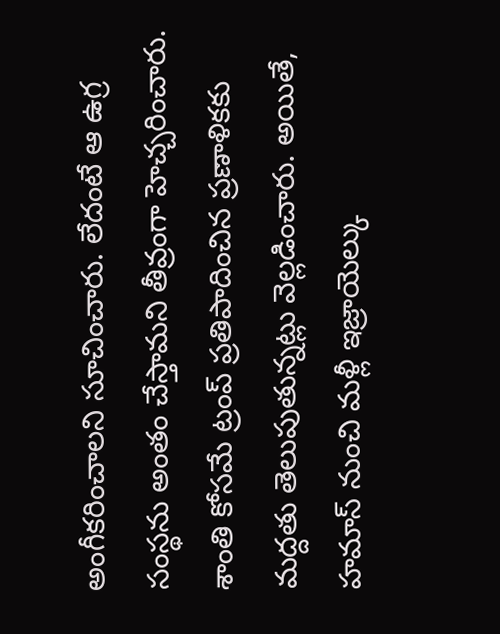అంగీకరించాలని సూచించారు. లేదంటే ఆ ఉగ్ర సంస్థను అంతం చేస్తామని తీవ్రంగా హెచ్చరించారు. శాంతి కోసమే ట్రంప్ ప్రతిపాదించిన ప్రణాళికకు మద్దతు తెలుపుతున్నట్లు వెల్లడించారు. అయితే, హమాస్ నుంచి మళ్లీ ఇజ్రాయెల్కు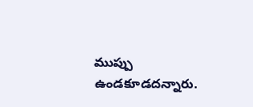ముప్పు ఉండకూడదన్నారు.